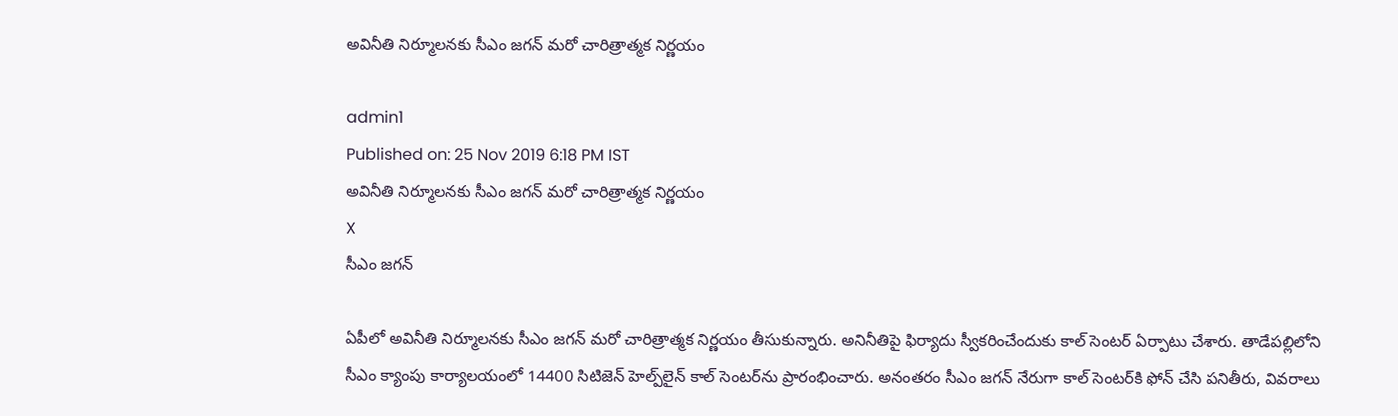అవినీతి నిర్మూలనకు సీఎం జగన్‌ మరో చారిత్రాత్మక నిర్ణయం

admin1
Published on: 25 Nov 2019 6:18 PM IST
అవినీతి నిర్మూలనకు సీఎం జగన్‌ మరో చారిత్రాత్మక నిర్ణయం
X
సీఎం జగన్‌

ఏపీలో అవినీతి నిర్మూలనకు సీఎం జగన్‌ మరో చారిత్రాత్మక నిర్ణయం తీసుకున్నారు. అనినీతిపై ఫిర్యాదు స్వీకరించేందుకు కాల్‌ సెంటర్‌ ఏర్పాటు చేశారు. తాడేపల్లిలోని సీఎం క్యాంపు కార్యాలయంలో 14400 సిటిజెన్‌ హెల్ప్‌లైన్‌ కాల్‌ సెంటర్‌ను ప్రారంభించారు. అనంతరం సీఎం జగన్‌ నేరుగా కాల్‌ సెంటర్‌కి ఫోన్‌ చేసి పనితీరు, వివరాలు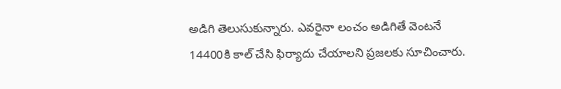అడిగి తెలుసుకున్నారు. ఎవరైనా లంచం అడిగితే వెంటనే 14400కి కాల్‌ చేసి ఫిర్యాదు చేయాలని ప్రజలకు సూచించారు.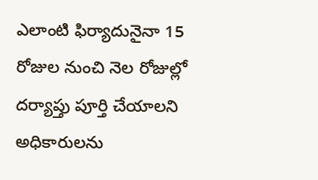ఎలాంటి ఫిర్యాదునైనా 15 రోజుల నుంచి నెల రోజుల్లో దర్యాప్తు పూర్తి చేయాలని అధికారులను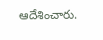ఆదేశించారు.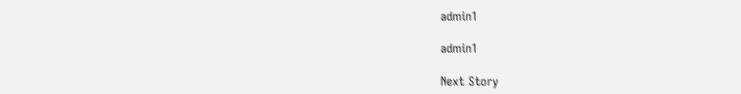admin1

admin1

Next Story